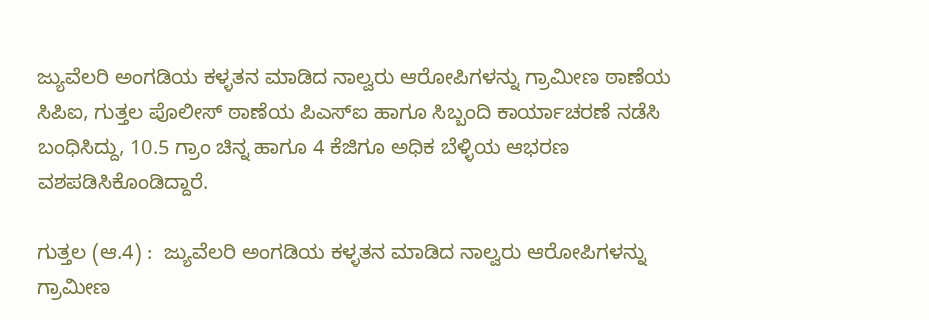ಜ್ಯುವೆಲರಿ ಅಂಗಡಿಯ ಕಳ್ಳತನ ಮಾಡಿದ ನಾಲ್ವರು ಆರೋಪಿಗಳನ್ನು ಗ್ರಾಮೀಣ ಠಾಣೆಯ ಸಿಪಿಐ, ಗುತ್ತಲ ಪೊಲೀಸ್‌ ಠಾಣೆಯ ಪಿಎಸ್‌ಐ ಹಾಗೂ ಸಿಬ್ಬಂದಿ ಕಾರ್ಯಾಚರಣೆ ನಡೆಸಿ ಬಂಧಿಸಿದ್ದು, 10.5 ಗ್ರಾಂ ಚಿನ್ನ ಹಾಗೂ 4 ಕೆಜಿಗೂ ಅಧಿಕ ಬೆಳ್ಳಿಯ ಆಭರಣ ವಶಪಡಿಸಿಕೊಂಡಿದ್ದಾರೆ.

ಗುತ್ತಲ (ಆ.4) :  ಜ್ಯುವೆಲರಿ ಅಂಗಡಿಯ ಕಳ್ಳತನ ಮಾಡಿದ ನಾಲ್ವರು ಆರೋಪಿಗಳನ್ನು ಗ್ರಾಮೀಣ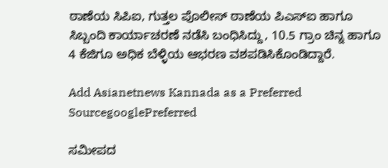ಠಾಣೆಯ ಸಿಪಿಐ, ಗುತ್ತಲ ಪೊಲೀಸ್‌ ಠಾಣೆಯ ಪಿಎಸ್‌ಐ ಹಾಗೂ ಸಿಬ್ಬಂದಿ ಕಾರ್ಯಾಚರಣೆ ನಡೆಸಿ ಬಂಧಿಸಿದ್ದು, 10.5 ಗ್ರಾಂ ಚಿನ್ನ ಹಾಗೂ 4 ಕೆಜಿಗೂ ಅಧಿಕ ಬೆಳ್ಳಿಯ ಆಭರಣ ವಶಪಡಿಸಿಕೊಂಡಿದ್ದಾರೆ.

Add Asianetnews Kannada as a Preferred SourcegooglePreferred

ಸಮೀಪದ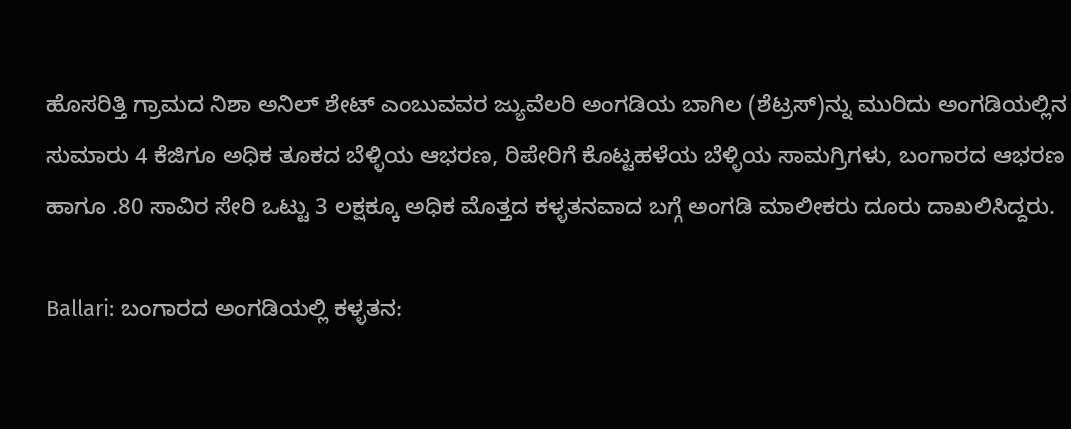ಹೊಸರಿತ್ತಿ ಗ್ರಾಮದ ನಿಶಾ ಅನಿಲ್‌ ಶೇಟ್‌ ಎಂಬುವವರ ಜ್ಯುವೆಲರಿ ಅಂಗಡಿಯ ಬಾಗಿಲ (ಶೆಟ್ರಸ್‌)ನ್ನು ಮುರಿದು ಅಂಗಡಿಯಲ್ಲಿನ ಸುಮಾರು 4 ಕೆಜಿಗೂ ಅಧಿಕ ತೂಕದ ಬೆಳ್ಳಿಯ ಆಭರಣ, ರಿಪೇರಿಗೆ ಕೊಟ್ಟಹಳೆಯ ಬೆಳ್ಳಿಯ ಸಾಮಗ್ರಿಗಳು, ಬಂಗಾರದ ಆಭರಣ ಹಾಗೂ .80 ಸಾವಿರ ಸೇರಿ ಒಟ್ಟು 3 ಲಕ್ಷಕ್ಕೂ ಅಧಿಕ ಮೊತ್ತದ ಕಳ್ಳತನವಾದ ಬಗ್ಗೆ ಅಂಗಡಿ ಮಾಲೀಕರು ದೂರು ದಾಖಲಿಸಿದ್ದರು.

Ballari: ಬಂಗಾರದ ಅಂಗಡಿಯಲ್ಲಿ ಕಳ್ಳತನ: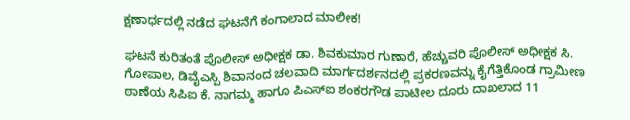ಕ್ಷಣಾರ್ಧದಲ್ಲಿ ನಡೆದ ಘಟನೆಗೆ ಕಂಗಾಲಾದ ಮಾಲೀಕ!

ಘಟನೆ ಕುರಿತಂತೆ ಪೊಲೀಸ್‌ ಅಧೀಕ್ಷಕ ಡಾ. ಶಿವಕುಮಾರ ಗುಣಾರೆ, ಹೆಚ್ಚುವರಿ ಪೊಲೀಸ್‌ ಅಧೀಕ್ಷಕ ಸಿ. ಗೋಪಾಲ, ಡಿವೈಎಸ್ಪಿ ಶಿವಾನಂದ ಚಲವಾದಿ ಮಾರ್ಗದರ್ಶನದಲ್ಲಿ ಪ್ರಕರಣವನ್ನು ಕೈಗೆತ್ತಿಕೊಂಡ ಗ್ರಾಮೀಣ ಠಾಣೆಯ ಸಿಪಿಐ ಕೆ. ನಾಗಮ್ಮ ಹಾಗೂ ಪಿಎಸ್‌ಐ ಶಂಕರಗೌಡ ಪಾಟೀಲ ದೂರು ದಾಖಲಾದ 11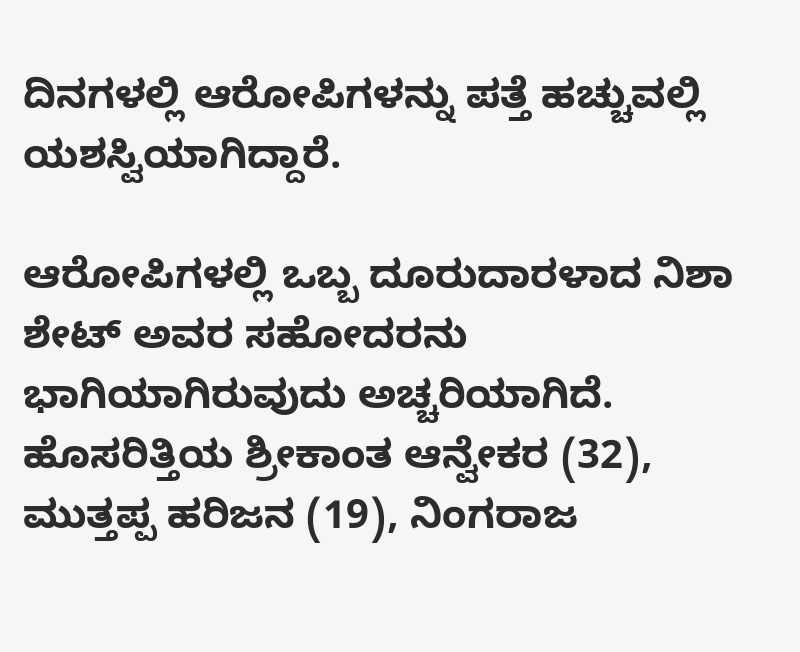ದಿನಗಳಲ್ಲಿ ಆರೋಪಿಗಳನ್ನು ಪತ್ತೆ ಹಚ್ಚುವಲ್ಲಿ ಯಶಸ್ವಿಯಾಗಿದ್ದಾರೆ.

ಆರೋಪಿಗಳಲ್ಲಿ ಒಬ್ಬ ದೂರುದಾರಳಾದ ನಿಶಾ ಶೇಟ್‌ ಅವರ ಸಹೋದರನು ಭಾಗಿಯಾಗಿರುವುದು ಅಚ್ಚರಿಯಾಗಿದೆ. ಹೊಸರಿತ್ತಿಯ ಶ್ರೀಕಾಂತ ಆನ್ವೇಕರ (32), ಮುತ್ತಪ್ಪ ಹರಿಜನ (19), ನಿಂಗರಾಜ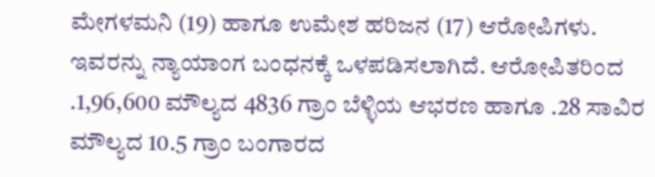ಮೇಗಳಮನಿ (19) ಹಾಗೂ ಉಮೇಶ ಹರಿಜನ (17) ಆರೋಪಿಗಳು. ಇವರನ್ನು ನ್ಯಾಯಾಂಗ ಬಂಧನಕ್ಕೆ ಒಳಪಡಿಸಲಾಗಿದೆ. ಆರೋಪಿತರಿಂದ .1,96,600 ಮೌಲ್ಯದ 4836 ಗ್ರಾಂ ಬೆಳ್ಳಿಯ ಆಭರಣ ಹಾಗೂ .28 ಸಾವಿರ ಮೌಲ್ಯದ 10.5 ಗ್ರಾಂ ಬಂಗಾರದ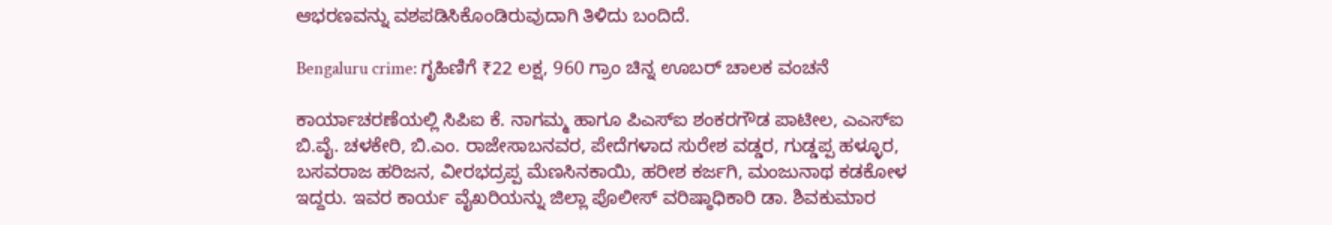ಆಭರಣವನ್ನು ವಶಪಡಿಸಿಕೊಂಡಿರುವುದಾಗಿ ತಿಳಿದು ಬಂದಿದೆ.

Bengaluru crime: ಗೃಹಿಣಿಗೆ ₹22 ಲಕ್ಷ, 960 ಗ್ರಾಂ ಚಿನ್ನ ಊಬರ್‌ ಚಾಲಕ ವಂಚನೆ

ಕಾರ್ಯಾಚರಣೆಯಲ್ಲಿ ಸಿಪಿಐ ಕೆ. ನಾಗಮ್ಮ ಹಾಗೂ ಪಿಎಸ್‌ಐ ಶಂಕರಗೌಡ ಪಾಟೀಲ, ಎಎಸ್‌ಐ ಬಿ.ವೈ. ಚಳಕೇರಿ, ಬಿ.ಎಂ. ರಾಜೇಸಾಬನವರ, ಪೇದೆಗಳಾದ ಸುರೇಶ ವಡ್ಡರ, ಗುಡ್ಡಪ್ಪ ಹಳ್ಳೂರ, ಬಸವರಾಜ ಹರಿಜನ, ವೀರಭದ್ರಪ್ಪ ಮೆಣಸಿನಕಾಯಿ, ಹರೀಶ ಕರ್ಜಗಿ, ಮಂಜುನಾಥ ಕಡಕೋಳ ಇದ್ದರು. ಇವರ ಕಾರ್ಯ ವೈಖರಿಯನ್ನು ಜಿಲ್ಲಾ ಪೊಲೀಸ್‌ ವರಿಷ್ಠಾಧಿಕಾರಿ ಡಾ. ಶಿವಕುಮಾರ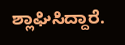ಶ್ಲಾಘಿಸಿದ್ದಾರೆ.